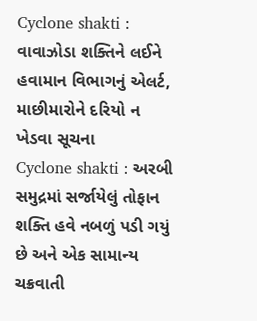Cyclone shakti : વાવાઝોડા શક્તિને લઈને હવામાન વિભાગનું એલર્ટ, માછીમારોને દરિયો ન ખેડવા સૂચના
Cyclone shakti : અરબી સમુદ્રમાં સર્જાયેલું તોફાન શક્તિ હવે નબળું પડી ગયું છે અને એક સામાન્ય ચક્રવાતી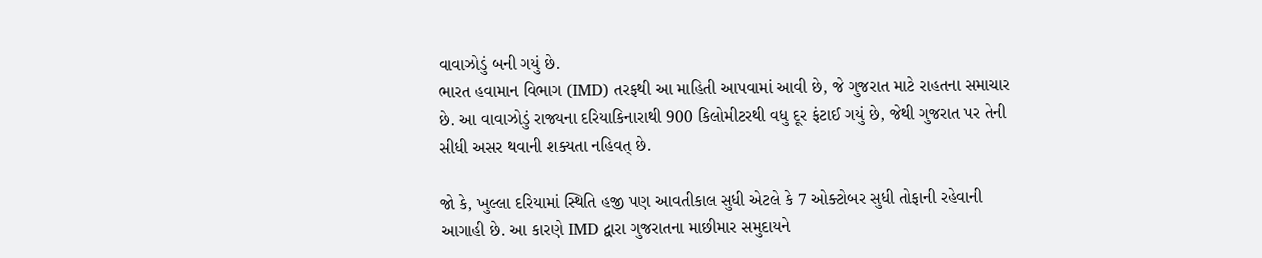વાવાઝોડું બની ગયું છે.
ભારત હવામાન વિભાગ (IMD) તરફથી આ માહિતી આપવામાં આવી છે, જે ગુજરાત માટે રાહતના સમાચાર છે. આ વાવાઝોડું રાજ્યના દરિયાકિનારાથી 900 કિલોમીટરથી વધુ દૂર ફંટાઈ ગયું છે, જેથી ગુજરાત પર તેની સીધી અસર થવાની શક્યતા નહિવત્ છે.

જો કે, ખુલ્લા દરિયામાં સ્થિતિ હજી પણ આવતીકાલ સુધી એટલે કે 7 ઓક્ટોબર સુધી તોફાની રહેવાની આગાહી છે. આ કારણે IMD દ્વારા ગુજરાતના માછીમાર સમુદાયને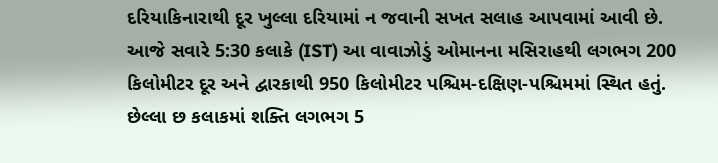દરિયાકિનારાથી દૂર ખુલ્લા દરિયામાં ન જવાની સખત સલાહ આપવામાં આવી છે.
આજે સવારે 5:30 કલાકે (IST) આ વાવાઝોડું ઓમાનના મસિરાહથી લગભગ 200 કિલોમીટર દૂર અને દ્વારકાથી 950 કિલોમીટર પશ્ચિમ-દક્ષિણ-પશ્ચિમમાં સ્થિત હતું.
છેલ્લા છ કલાકમાં શક્તિ લગભગ 5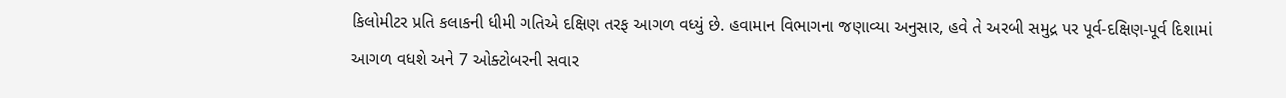કિલોમીટર પ્રતિ કલાકની ધીમી ગતિએ દક્ષિણ તરફ આગળ વધ્યું છે. હવામાન વિભાગના જણાવ્યા અનુસાર, હવે તે અરબી સમુદ્ર પર પૂર્વ-દક્ષિણ-પૂર્વ દિશામાં આગળ વધશે અને 7 ઓક્ટોબરની સવાર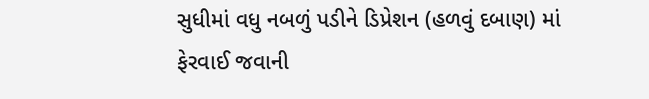સુધીમાં વધુ નબળું પડીને ડિપ્રેશન (હળવું દબાણ) માં ફેરવાઈ જવાની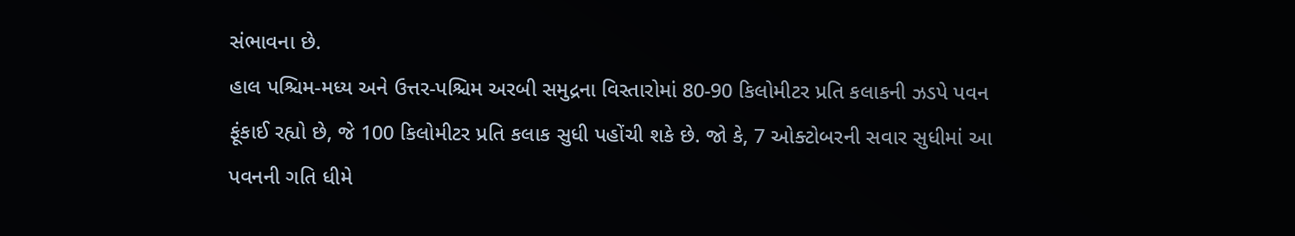સંભાવના છે.
હાલ પશ્ચિમ-મધ્ય અને ઉત્તર-પશ્ચિમ અરબી સમુદ્રના વિસ્તારોમાં 80-90 કિલોમીટર પ્રતિ કલાકની ઝડપે પવન ફૂંકાઈ રહ્યો છે, જે 100 કિલોમીટર પ્રતિ કલાક સુધી પહોંચી શકે છે. જો કે, 7 ઓક્ટોબરની સવાર સુધીમાં આ પવનની ગતિ ધીમે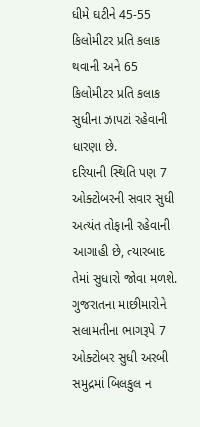ધીમે ઘટીને 45-55 કિલોમીટર પ્રતિ કલાક થવાની અને 65 કિલોમીટર પ્રતિ કલાક સુધીના ઝાપટાં રહેવાની ધારણા છે.
દરિયાની સ્થિતિ પણ 7 ઓક્ટોબરની સવાર સુધી અત્યંત તોફાની રહેવાની આગાહી છે, ત્યારબાદ તેમાં સુધારો જોવા મળશે. ગુજરાતના માછીમારોને સલામતીના ભાગરૂપે 7 ઓક્ટોબર સુધી અરબી સમુદ્રમાં બિલકુલ ન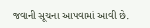જવાની સૂચના આપવામાં આવી છે.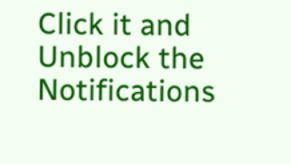Click it and Unblock the Notifications